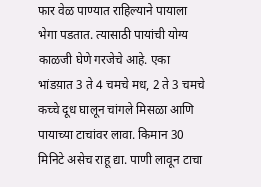फार वेळ पाण्यात राहिल्याने पायाला भेगा पडतात. त्यासाठी पायांची योग्य काळजी घेणे गरजेचे आहे. एका भांडय़ात 3 ते 4 चमचे मध, 2 ते 3 चमचे कच्चे दूध घालून चांगले मिसळा आणि पायाच्या टाचांवर लावा. किमान 30 मिनिटे असेच राहू द्या. पाणी लावून टाचा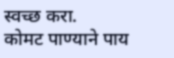स्वच्छ करा.
कोमट पाण्याने पाय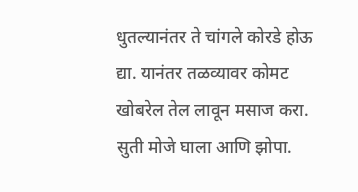धुतल्यानंतर ते चांगले कोरडे होऊ द्या. यानंतर तळव्यावर कोमट खोबरेल तेल लावून मसाज करा. सुती मोजे घाला आणि झोपा.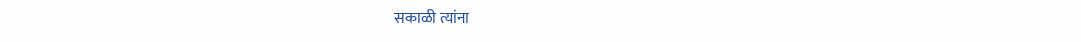सकाळी त्यांना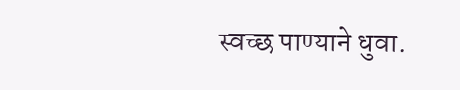स्वच्छ पाण्याने धुवा.